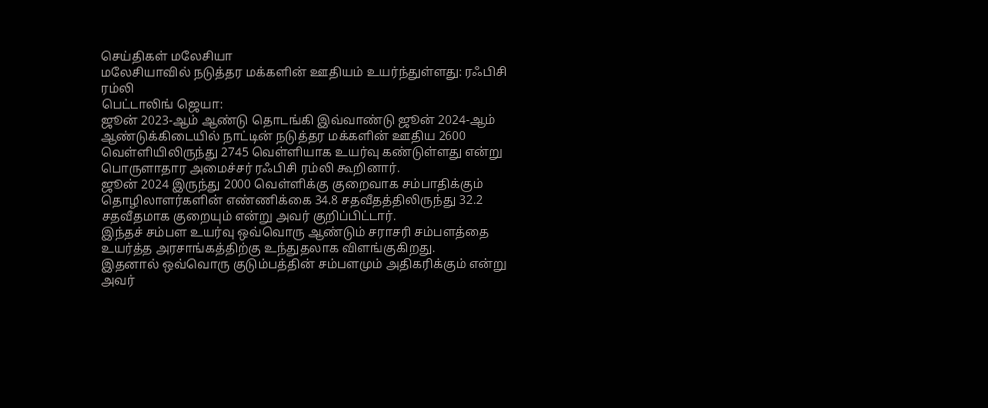செய்திகள் மலேசியா
மலேசியாவில் நடுத்தர மக்களின் ஊதியம் உயர்ந்துள்ளது: ரஃபிசி ரம்லி
பெட்டாலிங் ஜெயா:
ஜூன் 2023-ஆம் ஆண்டு தொடங்கி இவ்வாண்டு ஜூன் 2024-ஆம் ஆண்டுக்கிடையில் நாட்டின் நடுத்தர மக்களின் ஊதிய 2600 வெள்ளியிலிருந்து 2745 வெள்ளியாக உயர்வு கண்டுள்ளது என்று பொருளாதார அமைச்சர் ரஃபிசி ரம்லி கூறினார்.
ஜூன் 2024 இருந்து 2000 வெள்ளிக்கு குறைவாக சம்பாதிக்கும் தொழிலாளர்களின் எண்ணிக்கை 34.8 சதவீதத்திலிருந்து 32.2 சதவீதமாக குறையும் என்று அவர் குறிப்பிட்டார்.
இந்தச் சம்பள உயர்வு ஒவ்வொரு ஆண்டும் சராசரி சம்பளத்தை உயர்த்த அரசாங்கத்திற்கு உந்துதலாக விளங்குகிறது.
இதனால் ஒவ்வொரு குடும்பத்தின் சம்பளமும் அதிகரிக்கும் என்று அவர்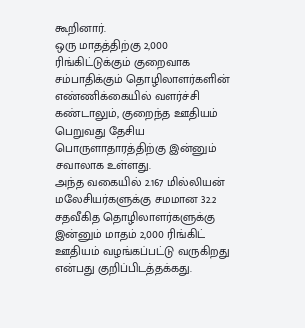கூறினார்.
ஒரு மாதத்திற்கு 2,000 ரிங்கிட்டுக்கும் குறைவாக சம்பாதிக்கும் தொழிலாளர்களின் எண்ணிக்கையில் வளர்ச்சி கண்டாலும், குறைந்த ஊதியம் பெறுவது தேசிய பொருளாதாரத்திற்கு இன்னும் சவாலாக உள்ளது.
அந்த வகையில் 2.167 மில்லியன் மலேசியர்களுக்கு சமமான 32.2 சதவீகித தொழிலாளர்களுக்கு இன்னும் மாதம் 2,000 ரிங்கிட் ஊதியம் வழங்கப்பட்டு வருகிறது என்பது குறிப்பிடத்தக்கது.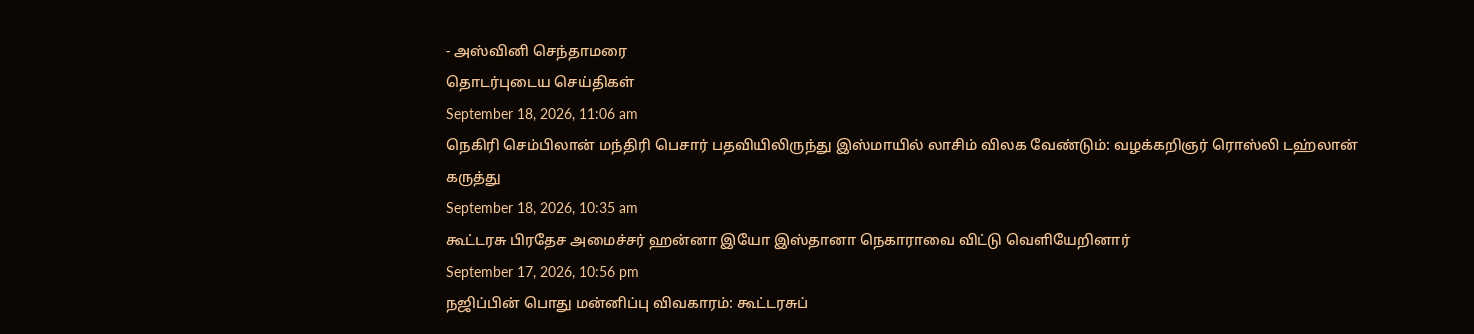- அஸ்வினி செந்தாமரை
தொடர்புடைய செய்திகள்
September 18, 2026, 11:06 am
நெகிரி செம்பிலான் மந்திரி பெசார் பதவியிலிருந்து இஸ்மாயில் லாசிம் விலக வேண்டும்: வழக்கறிஞர் ரொஸ்லி டஹ்லான் கருத்து
September 18, 2026, 10:35 am
கூட்டரசு பிரதேச அமைச்சர் ஹன்னா இயோ இஸ்தானா நெகாராவை விட்டு வெளியேறினார்
September 17, 2026, 10:56 pm
நஜிப்பின் பொது மன்னிப்பு விவகாரம்: கூட்டரசுப்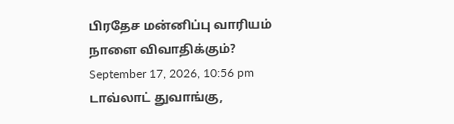பிரதேச மன்னிப்பு வாரியம் நாளை விவாதிக்கும்?
September 17, 2026, 10:56 pm
டாவ்லாட் துவாங்கு,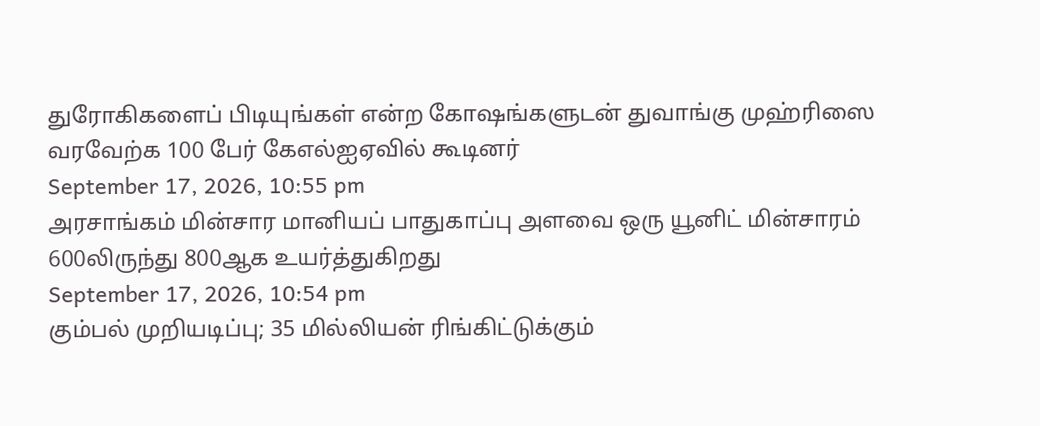துரோகிகளைப் பிடியுங்கள் என்ற கோஷங்களுடன் துவாங்கு முஹ்ரிஸை வரவேற்க 100 பேர் கேஎல்ஐஏவில் கூடினர்
September 17, 2026, 10:55 pm
அரசாங்கம் மின்சார மானியப் பாதுகாப்பு அளவை ஒரு யூனிட் மின்சாரம் 600லிருந்து 800ஆக உயர்த்துகிறது
September 17, 2026, 10:54 pm
கும்பல் முறியடிப்பு; 35 மில்லியன் ரிங்கிட்டுக்கும்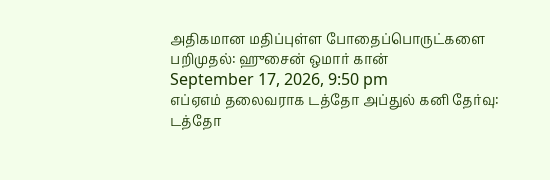அதிகமான மதிப்புள்ள போதைப்பொருட்களை பறிமுதல்: ஹுசைன் ஒமார் கான்
September 17, 2026, 9:50 pm
எப்ஏஎம் தலைவராக டத்தோ அப்துல் கனி தேர்வு: டத்தோ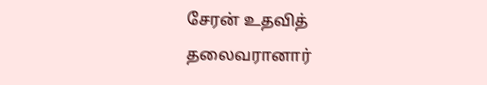சேரன் உதவித் தலைவரானார்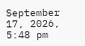September 17, 2026, 5:48 pm